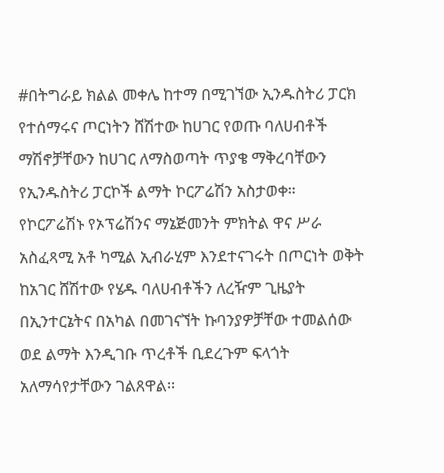#በትግራይ ክልል መቀሌ ከተማ በሚገኘው ኢንዱስትሪ ፓርክ የተሰማሩና ጦርነትን ሸሽተው ከሀገር የወጡ ባለሀብቶች ማሽኖቻቸውን ከሀገር ለማስወጣት ጥያቄ ማቅረባቸውን የኢንዱስትሪ ፓርኮች ልማት ኮርፖሬሽን አስታወቀ።
የኮርፖሬሽኑ የኦፕሬሽንና ማኔጅመንት ምክትል ዋና ሥራ አስፈጻሚ አቶ ካሚል ኢብራሂም እንደተናገሩት በጦርነት ወቅት ከአገር ሸሽተው የሄዱ ባለሀብቶችን ለረዥም ጊዜያት በኢንተርኔትና በአካል በመገናኘት ኩባንያዎቻቸው ተመልሰው ወደ ልማት እንዲገቡ ጥረቶች ቢደረጉም ፍላጎት አለማሳየታቸውን ገልጸዋል፡፡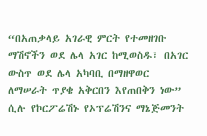“በአጠቃላይ አገራዊ ምርት የተመዘገቡ ማሽኖችን ወደ ሌላ አገር ከሚወስዱ፣ በአገር ውስጥ ወደ ሌላ አካባቢ በማዘዋወር ለማሠራት ጥያቄ አቅርበን እየጠበቅን ነው” ሲሉ የኮርፖሬሽኑ የኦፕሬሽንና ማኔጅመንት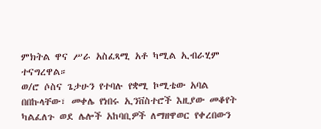ምክትል ዋና ሥራ አስፈጻሚ አቶ ካሚል ኢብራሂም ተናግረዋል።
ወ/ሮ ሶስና ጌታሁን የተባሉ የቋሚ ኮሚቴው አባል በበኩላቸው፣ መቀሌ የነበሩ ኢንቨስተሮች እዚያው መቆየት ካልፈለጉ ወደ ሌሎች አከባቢዎች ለማዘዋወር የቀረበውን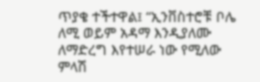ጥያቄ ተችተዋል፤ “ኢንቨስተሮቹ ቦሌ ለሚ ወይም አዳማ እንዲያለሙ ለማድረግ እየተሠራ ነው የሚለው ምላሽ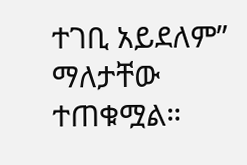ተገቢ አይደለም” ማለታቸው ተጠቁሟል።